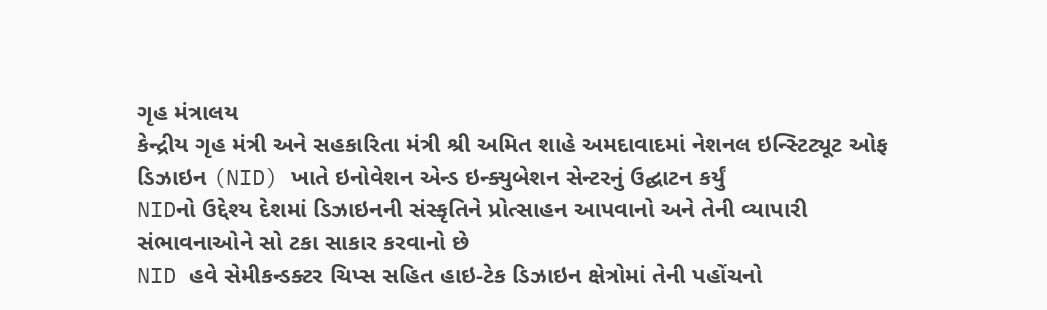ગૃહ મંત્રાલય
કેન્દ્રીય ગૃહ મંત્રી અને સહકારિતા મંત્રી શ્રી અમિત શાહે અમદાવાદમાં નેશનલ ઇન્સ્ટિટ્યૂટ ઓફ ડિઝાઇન (NID) ખાતે ઇનોવેશન એન્ડ ઇન્ક્યુબેશન સેન્ટરનું ઉદ્ઘાટન કર્યું
NIDનો ઉદ્દેશ્ય દેશમાં ડિઝાઇનની સંસ્કૃતિને પ્રોત્સાહન આપવાનો અને તેની વ્યાપારી સંભાવનાઓને સો ટકા સાકાર કરવાનો છે
NID હવે સેમીકન્ડક્ટર ચિપ્સ સહિત હાઇ-ટેક ડિઝાઇન ક્ષેત્રોમાં તેની પહોંચનો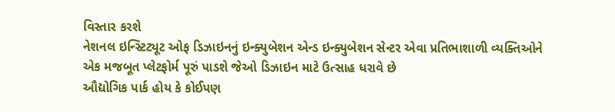વિસ્તાર કરશે
નેશનલ ઇન્સ્ટિટ્યૂટ ઓફ ડિઝાઇનનું ઇન્ક્યુબેશન એન્ડ ઇન્ક્યુબેશન સેન્ટર એવા પ્રતિભાશાળી વ્યક્તિઓને એક મજબૂત પ્લેટફોર્મ પૂરું પાડશે જેઓ ડિઝાઇન માટે ઉત્સાહ ધરાવે છે
ઔદ્યોગિક પાર્ક હોય કે કોઈપણ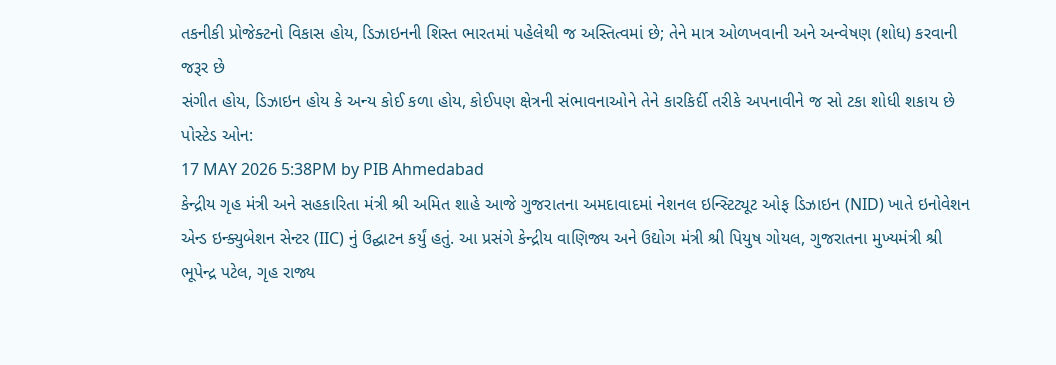તકનીકી પ્રોજેક્ટનો વિકાસ હોય, ડિઝાઇનની શિસ્ત ભારતમાં પહેલેથી જ અસ્તિત્વમાં છે; તેને માત્ર ઓળખવાની અને અન્વેષણ (શોધ) કરવાની જરૂર છે
સંગીત હોય, ડિઝાઇન હોય કે અન્ય કોઈ કળા હોય, કોઈપણ ક્ષેત્રની સંભાવનાઓને તેને કારકિર્દી તરીકે અપનાવીને જ સો ટકા શોધી શકાય છે
પોસ્ટેડ ઓન:
17 MAY 2026 5:38PM by PIB Ahmedabad
કેન્દ્રીય ગૃહ મંત્રી અને સહકારિતા મંત્રી શ્રી અમિત શાહે આજે ગુજરાતના અમદાવાદમાં નેશનલ ઇન્સ્ટિટ્યૂટ ઓફ ડિઝાઇન (NID) ખાતે ઇનોવેશન એન્ડ ઇન્ક્યુબેશન સેન્ટર (IIC) નું ઉદ્ઘાટન કર્યું હતું. આ પ્રસંગે કેન્દ્રીય વાણિજ્ય અને ઉદ્યોગ મંત્રી શ્રી પિયુષ ગોયલ, ગુજરાતના મુખ્યમંત્રી શ્રી ભૂપેન્દ્ર પટેલ, ગૃહ રાજ્ય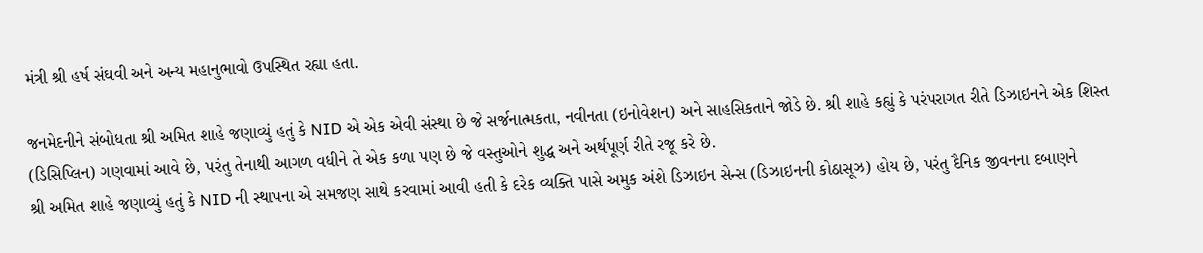મંત્રી શ્રી હર્ષ સંઘવી અને અન્ય મહાનુભાવો ઉપસ્થિત રહ્યા હતા.

જનમેદનીને સંબોધતા શ્રી અમિત શાહે જણાવ્યું હતું કે NID એ એક એવી સંસ્થા છે જે સર્જનાત્મકતા, નવીનતા (ઇનોવેશન) અને સાહસિકતાને જોડે છે. શ્રી શાહે કહ્યું કે પરંપરાગત રીતે ડિઝાઇનને એક શિસ્ત (ડિસિપ્લિન) ગણવામાં આવે છે, પરંતુ તેનાથી આગળ વધીને તે એક કળા પણ છે જે વસ્તુઓને શુદ્ધ અને અર્થપૂર્ણ રીતે રજૂ કરે છે.
શ્રી અમિત શાહે જણાવ્યું હતું કે NID ની સ્થાપના એ સમજણ સાથે કરવામાં આવી હતી કે દરેક વ્યક્તિ પાસે અમુક અંશે ડિઝાઇન સેન્સ (ડિઝાઇનની કોઠાસૂઝ) હોય છે, પરંતુ દૈનિક જીવનના દબાણને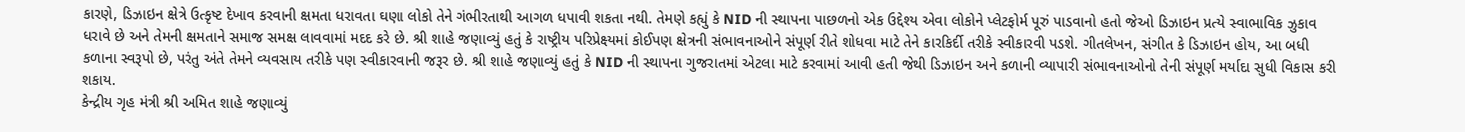કારણે, ડિઝાઇન ક્ષેત્રે ઉત્કૃષ્ટ દેખાવ કરવાની ક્ષમતા ધરાવતા ઘણા લોકો તેને ગંભીરતાથી આગળ ધપાવી શકતા નથી. તેમણે કહ્યું કે NID ની સ્થાપના પાછળનો એક ઉદ્દેશ્ય એવા લોકોને પ્લેટફોર્મ પૂરું પાડવાનો હતો જેઓ ડિઝાઇન પ્રત્યે સ્વાભાવિક ઝુકાવ ધરાવે છે અને તેમની ક્ષમતાને સમાજ સમક્ષ લાવવામાં મદદ કરે છે. શ્રી શાહે જણાવ્યું હતું કે રાષ્ટ્રીય પરિપ્રેક્ષ્યમાં કોઈપણ ક્ષેત્રની સંભાવનાઓને સંપૂર્ણ રીતે શોધવા માટે તેને કારકિર્દી તરીકે સ્વીકારવી પડશે. ગીતલેખન, સંગીત કે ડિઝાઇન હોય, આ બધી કળાના સ્વરૂપો છે, પરંતુ અંતે તેમને વ્યવસાય તરીકે પણ સ્વીકારવાની જરૂર છે. શ્રી શાહે જણાવ્યું હતું કે NID ની સ્થાપના ગુજરાતમાં એટલા માટે કરવામાં આવી હતી જેથી ડિઝાઇન અને કળાની વ્યાપારી સંભાવનાઓનો તેની સંપૂર્ણ મર્યાદા સુધી વિકાસ કરી શકાય.
કેન્દ્રીય ગૃહ મંત્રી શ્રી અમિત શાહે જણાવ્યું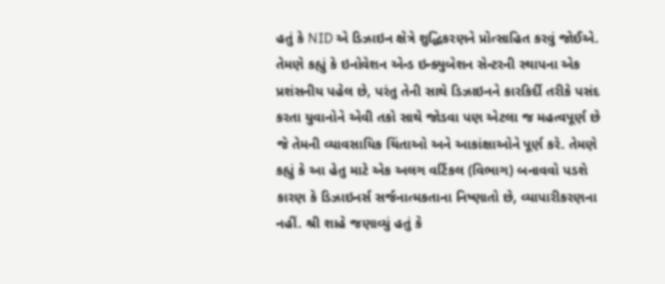હતું કે NID એ ડિઝાઇન ક્ષેત્રે શુદ્ધિકરણને પ્રોત્સાહિત કરવું જોઈએ. તેમણે કહ્યું કે ઇનોવેશન એન્ડ ઇન્ક્યુબેશન સેન્ટરની સ્થાપના એક પ્રશંસનીય પહેલ છે, પરંતુ તેની સાથે ડિઝાઇનને કારકિર્દી તરીકે પસંદ કરતા યુવાનોને એવી તકો સાથે જોડવા પણ એટલા જ મહત્વપૂર્ણ છે જે તેમની વ્યાવસાયિક ચિંતાઓ અને આકાંક્ષાઓને પૂર્ણ કરે. તેમણે કહ્યું કે આ હેતુ માટે એક અલગ વર્ટિકલ (વિભાગ) બનાવવો પડશે કારણ કે ડિઝાઇનર્સ સર્જનાત્મકતાના નિષ્ણાતો છે, વ્યાપારીકરણના નહીં. શ્રી શાહે જણાવ્યું હતું કે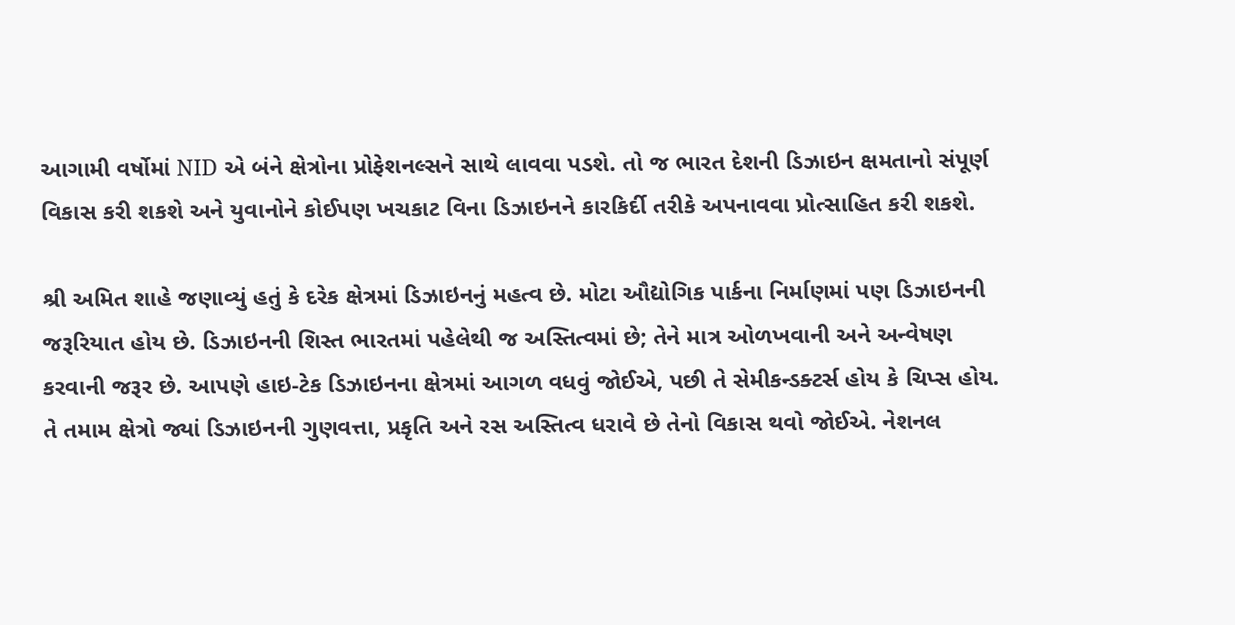આગામી વર્ષોમાં NID એ બંને ક્ષેત્રોના પ્રોફેશનલ્સને સાથે લાવવા પડશે. તો જ ભારત દેશની ડિઝાઇન ક્ષમતાનો સંપૂર્ણ વિકાસ કરી શકશે અને યુવાનોને કોઈપણ ખચકાટ વિના ડિઝાઇનને કારકિર્દી તરીકે અપનાવવા પ્રોત્સાહિત કરી શકશે.

શ્રી અમિત શાહે જણાવ્યું હતું કે દરેક ક્ષેત્રમાં ડિઝાઇનનું મહત્વ છે. મોટા ઔદ્યોગિક પાર્કના નિર્માણમાં પણ ડિઝાઇનની જરૂરિયાત હોય છે. ડિઝાઇનની શિસ્ત ભારતમાં પહેલેથી જ અસ્તિત્વમાં છે; તેને માત્ર ઓળખવાની અને અન્વેષણ કરવાની જરૂર છે. આપણે હાઇ-ટેક ડિઝાઇનના ક્ષેત્રમાં આગળ વધવું જોઈએ, પછી તે સેમીકન્ડક્ટર્સ હોય કે ચિપ્સ હોય. તે તમામ ક્ષેત્રો જ્યાં ડિઝાઇનની ગુણવત્તા, પ્રકૃતિ અને રસ અસ્તિત્વ ધરાવે છે તેનો વિકાસ થવો જોઈએ. નેશનલ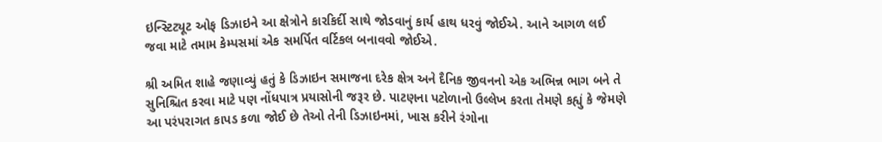ઇન્સ્ટિટ્યૂટ ઓફ ડિઝાઇને આ ક્ષેત્રોને કારકિર્દી સાથે જોડવાનું કાર્ય હાથ ધરવું જોઈએ. આને આગળ લઈ જવા માટે તમામ કેમ્પસમાં એક સમર્પિત વર્ટિકલ બનાવવો જોઈએ.

શ્રી અમિત શાહે જણાવ્યું હતું કે ડિઝાઇન સમાજના દરેક ક્ષેત્ર અને દૈનિક જીવનનો એક અભિન્ન ભાગ બને તે સુનિશ્ચિત કરવા માટે પણ નોંધપાત્ર પ્રયાસોની જરૂર છે. પાટણના પટોળાનો ઉલ્લેખ કરતા તેમણે કહ્યું કે જેમણે આ પરંપરાગત કાપડ કળા જોઈ છે તેઓ તેની ડિઝાઇનમાં, ખાસ કરીને રંગોના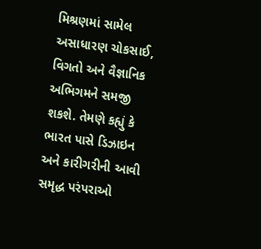મિશ્રણમાં સામેલ અસાધારણ ચોકસાઈ, વિગતો અને વૈજ્ઞાનિક અભિગમને સમજી શકશે. તેમણે કહ્યું કે ભારત પાસે ડિઝાઇન અને કારીગરીની આવી સમૃદ્ધ પરંપરાઓ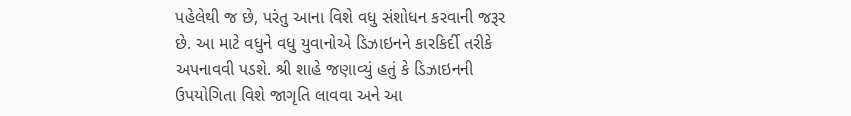પહેલેથી જ છે, પરંતુ આના વિશે વધુ સંશોધન કરવાની જરૂર છે. આ માટે વધુને વધુ યુવાનોએ ડિઝાઇનને કારકિર્દી તરીકે અપનાવવી પડશે. શ્રી શાહે જણાવ્યું હતું કે ડિઝાઇનની ઉપયોગિતા વિશે જાગૃતિ લાવવા અને આ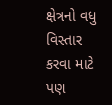ક્ષેત્રનો વધુ વિસ્તાર કરવા માટે પણ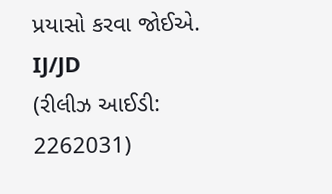પ્રયાસો કરવા જોઈએ.
IJ/JD
(રીલીઝ આઈડી: 2262031)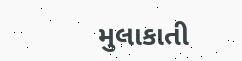મુલાકાતી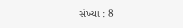સંખ્યા : 8